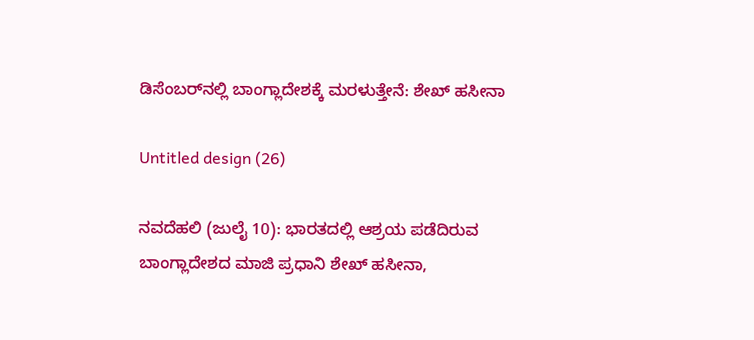ಡಿಸೆಂಬರ್‌ನಲ್ಲಿ ಬಾಂಗ್ಲಾದೇಶಕ್ಕೆ ಮರಳುತ್ತೇನೆ: ಶೇಖ್ ಹಸೀನಾ

Untitled design (26)

ನವದೆಹಲಿ (ಜುಲೈ 10): ಭಾರತದಲ್ಲಿ ಆಶ್ರಯ ಪಡೆದಿರುವ ಬಾಂಗ್ಲಾದೇಶದ ಮಾಜಿ ಪ್ರಧಾನಿ ಶೇಖ್ ಹಸೀನಾ,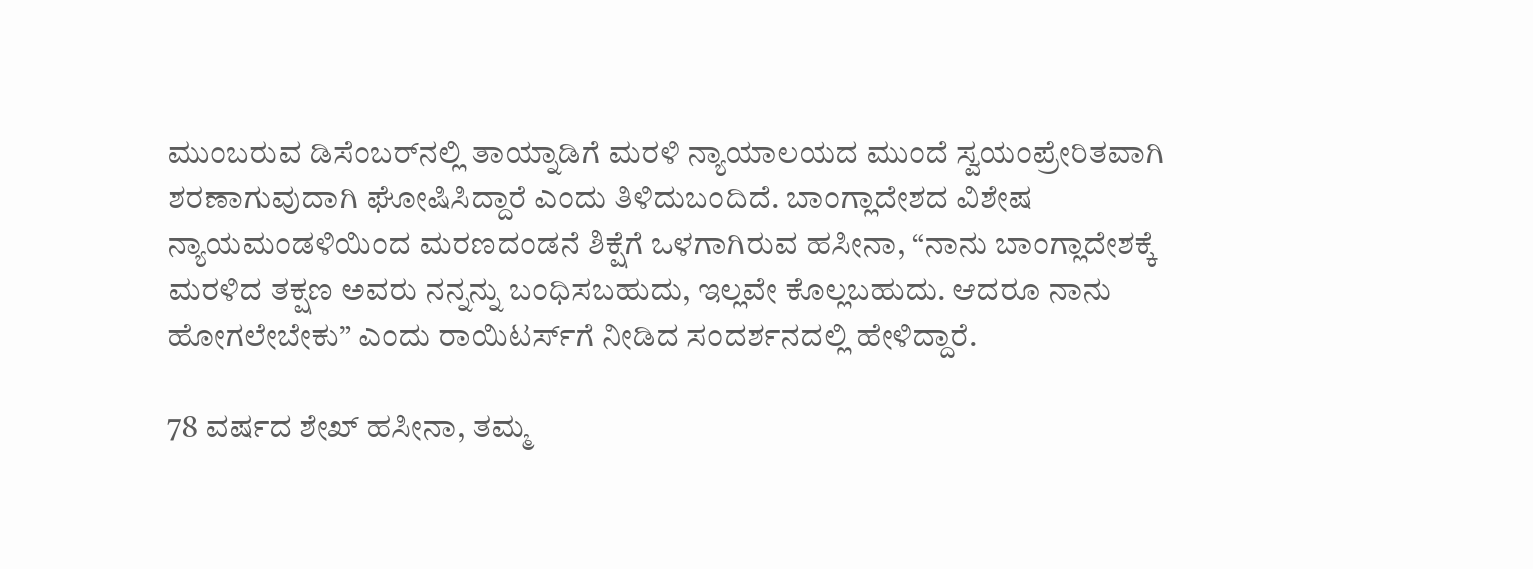ಮುಂಬರುವ ಡಿಸೆಂಬರ್‌ನಲ್ಲಿ ತಾಯ್ನಾಡಿಗೆ ಮರಳಿ ನ್ಯಾಯಾಲಯದ ಮುಂದೆ ಸ್ವಯಂಪ್ರೇರಿತವಾಗಿ ಶರಣಾಗುವುದಾಗಿ ಘೋಷಿಸಿದ್ದಾರೆ ಎಂದು ತಿಳಿದುಬಂದಿದೆ. ಬಾಂಗ್ಲಾದೇಶದ ವಿಶೇಷ ನ್ಯಾಯಮಂಡಳಿಯಿಂದ ಮರಣದಂಡನೆ ಶಿಕ್ಷೆಗೆ ಒಳಗಾಗಿರುವ ಹಸೀನಾ, “ನಾನು ಬಾಂಗ್ಲಾದೇಶಕ್ಕೆ ಮರಳಿದ ತಕ್ಷಣ ಅವರು ನನ್ನನ್ನು ಬಂಧಿಸಬಹುದು, ಇಲ್ಲವೇ ಕೊಲ್ಲಬಹುದು. ಆದರೂ ನಾನು ಹೋಗಲೇಬೇಕು” ಎಂದು ರಾಯಿಟರ್ಸ್‌ಗೆ ನೀಡಿದ ಸಂದರ್ಶನದಲ್ಲಿ ಹೇಳಿದ್ದಾರೆ.

78 ವರ್ಷದ ಶೇಖ್ ಹಸೀನಾ, ತಮ್ಮ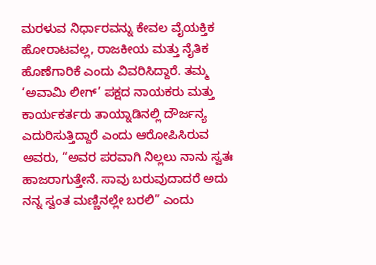ಮರಳುವ ನಿರ್ಧಾರವನ್ನು ಕೇವಲ ವೈಯಕ್ತಿಕ ಹೋರಾಟವಲ್ಲ, ರಾಜಕೀಯ ಮತ್ತು ನೈತಿಕ ಹೊಣೆಗಾರಿಕೆ ಎಂದು ವಿವರಿಸಿದ್ದಾರೆ. ತಮ್ಮ ‘ಅವಾಮಿ ಲೀಗ್’ ಪಕ್ಷದ ನಾಯಕರು ಮತ್ತು ಕಾರ್ಯಕರ್ತರು ತಾಯ್ನಾಡಿನಲ್ಲಿ ದೌರ್ಜನ್ಯ ಎದುರಿಸುತ್ತಿದ್ದಾರೆ ಎಂದು ಆರೋಪಿಸಿರುವ ಅವರು, “ಅವರ ಪರವಾಗಿ ನಿಲ್ಲಲು ನಾನು ಸ್ವತಃ ಹಾಜರಾಗುತ್ತೇನೆ. ಸಾವು ಬರುವುದಾದರೆ ಅದು ನನ್ನ ಸ್ವಂತ ಮಣ್ಣಿನಲ್ಲೇ ಬರಲಿ” ಎಂದು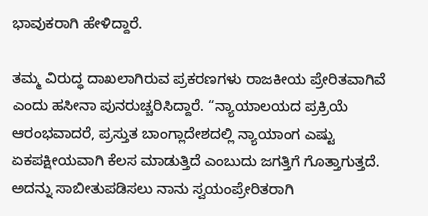ಭಾವುಕರಾಗಿ ಹೇಳಿದ್ದಾರೆ.

ತಮ್ಮ ವಿರುದ್ಧ ದಾಖಲಾಗಿರುವ ಪ್ರಕರಣಗಳು ರಾಜಕೀಯ ಪ್ರೇರಿತವಾಗಿವೆ ಎಂದು ಹಸೀನಾ ಪುನರುಚ್ಚರಿಸಿದ್ದಾರೆ. “ನ್ಯಾಯಾಲಯದ ಪ್ರಕ್ರಿಯೆ ಆರಂಭವಾದರೆ, ಪ್ರಸ್ತುತ ಬಾಂಗ್ಲಾದೇಶದಲ್ಲಿ ನ್ಯಾಯಾಂಗ ಎಷ್ಟು ಏಕಪಕ್ಷೀಯವಾಗಿ ಕೆಲಸ ಮಾಡುತ್ತಿದೆ ಎಂಬುದು ಜಗತ್ತಿಗೆ ಗೊತ್ತಾಗುತ್ತದೆ. ಅದನ್ನು ಸಾಬೀತುಪಡಿಸಲು ನಾನು ಸ್ವಯಂಪ್ರೇರಿತರಾಗಿ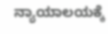ನ್ಯಾಯಾಲಯಕ್ಕೆ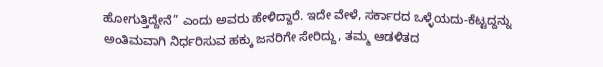ಹೋಗುತ್ತಿದ್ದೇನೆ” ಎಂದು ಅವರು ಹೇಳಿದ್ದಾರೆ. ಇದೇ ವೇಳೆ, ಸರ್ಕಾರದ ಒಳ್ಳೆಯದು-ಕೆಟ್ಟದ್ದನ್ನು ಅಂತಿಮವಾಗಿ ನಿರ್ಧರಿಸುವ ಹಕ್ಕು ಜನರಿಗೇ ಸೇರಿದ್ದು, ತಮ್ಮ ಆಡಳಿತದ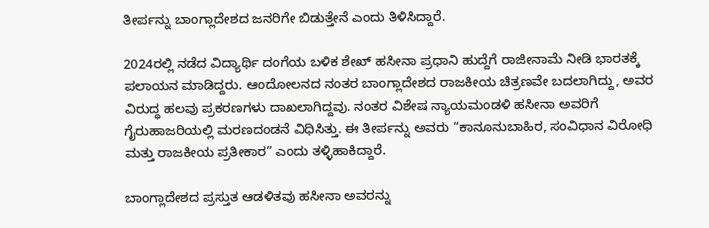ತೀರ್ಪನ್ನು ಬಾಂಗ್ಲಾದೇಶದ ಜನರಿಗೇ ಬಿಡುತ್ತೇನೆ ಎಂದು ತಿಳಿಸಿದ್ದಾರೆ.

2024ರಲ್ಲಿ ನಡೆದ ವಿದ್ಯಾರ್ಥಿ ದಂಗೆಯ ಬಳಿಕ ಶೇಖ್ ಹಸೀನಾ ಪ್ರಧಾನಿ ಹುದ್ದೆಗೆ ರಾಜೀನಾಮೆ ನೀಡಿ ಭಾರತಕ್ಕೆ ಪಲಾಯನ ಮಾಡಿದ್ದರು. ಆಂದೋಲನದ ನಂತರ ಬಾಂಗ್ಲಾದೇಶದ ರಾಜಕೀಯ ಚಿತ್ರಣವೇ ಬದಲಾಗಿದ್ದು, ಅವರ ವಿರುದ್ಧ ಹಲವು ಪ್ರಕರಣಗಳು ದಾಖಲಾಗಿದ್ದವು. ನಂತರ ವಿಶೇಷ ನ್ಯಾಯಮಂಡಳಿ ಹಸೀನಾ ಅವರಿಗೆ ಗೈರುಹಾಜರಿಯಲ್ಲಿ ಮರಣದಂಡನೆ ವಿಧಿಸಿತ್ತು. ಈ ತೀರ್ಪನ್ನು ಅವರು “ಕಾನೂನುಬಾಹಿರ, ಸಂವಿಧಾನ ವಿರೋಧಿ ಮತ್ತು ರಾಜಕೀಯ ಪ್ರತೀಕಾರ” ಎಂದು ತಳ್ಳಿಹಾಕಿದ್ದಾರೆ.

ಬಾಂಗ್ಲಾದೇಶದ ಪ್ರಸ್ತುತ ಆಡಳಿತವು ಹಸೀನಾ ಅವರನ್ನು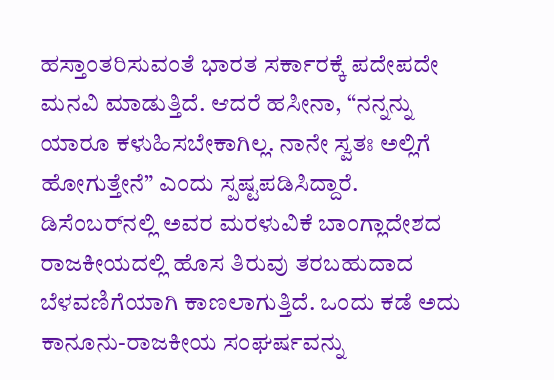ಹಸ್ತಾಂತರಿಸುವಂತೆ ಭಾರತ ಸರ್ಕಾರಕ್ಕೆ ಪದೇಪದೇ ಮನವಿ ಮಾಡುತ್ತಿದೆ. ಆದರೆ ಹಸೀನಾ, “ನನ್ನನ್ನು ಯಾರೂ ಕಳುಹಿಸಬೇಕಾಗಿಲ್ಲ. ನಾನೇ ಸ್ವತಃ ಅಲ್ಲಿಗೆ ಹೋಗುತ್ತೇನೆ” ಎಂದು ಸ್ಪಷ್ಟಪಡಿಸಿದ್ದಾರೆ. ಡಿಸೆಂಬರ್‌ನಲ್ಲಿ ಅವರ ಮರಳುವಿಕೆ ಬಾಂಗ್ಲಾದೇಶದ ರಾಜಕೀಯದಲ್ಲಿ ಹೊಸ ತಿರುವು ತರಬಹುದಾದ ಬೆಳವಣಿಗೆಯಾಗಿ ಕಾಣಲಾಗುತ್ತಿದೆ. ಒಂದು ಕಡೆ ಅದು ಕಾನೂನು-ರಾಜಕೀಯ ಸಂಘರ್ಷವನ್ನು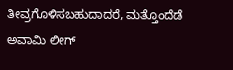ತೀವ್ರಗೊಳಿಸಬಹುದಾದರೆ, ಮತ್ತೊಂದೆಡೆ ಅವಾಮಿ ಲೀಗ್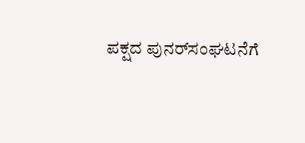ಪಕ್ಷದ ಪುನರ್‌ಸಂಘಟನೆಗೆ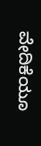ವೇದಿಕೆಯೂ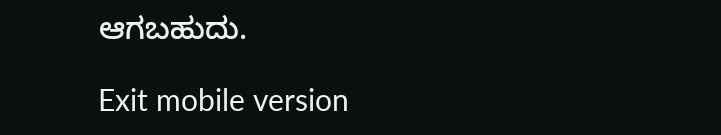ಆಗಬಹುದು.

Exit mobile version